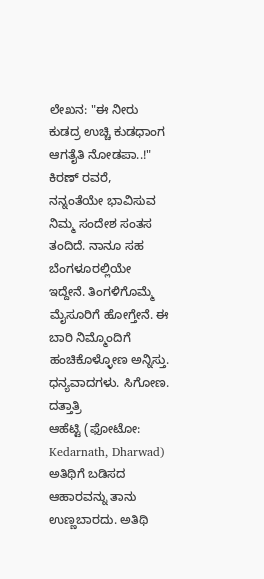ಲೇಖನ: "ಈ ನೀರು ಕುಡದ್ರ ಉಚ್ಚಿ ಕುಡಧಾಂಗ ಆಗತೈತಿ ನೋಡಪಾ..!"
ಕಿರಣ್ ರವರೆ,
ನನ್ನಂತೆಯೇ ಭಾವಿಸುವ ನಿಮ್ಮ ಸಂದೇಶ ಸಂತಸ ತಂದಿದೆ. ನಾನೂ ಸಹ ಬೆಂಗಳೂರಲ್ಲಿಯೇ ಇದ್ದೇನೆ. ತಿಂಗಳಿಗೊಮ್ಮೆ ಮೈಸೂರಿಗೆ ಹೋಗ್ತೇನೆ. ಈ ಬಾರಿ ನಿಮ್ಮೊಂದಿಗೆ ಹಂಚಿಕೊಳ್ಳೋಣ ಅನ್ನಿಸ್ತು.
ಧನ್ಯವಾದಗಳು. ಸಿಗೋಣ.
ದತ್ತಾತ್ರಿ
ಆಹೆಟ್ಟಿ (ಫೋಟೋ: Kedarnath, Dharwad)
ಅತಿಥಿಗೆ ಬಡಿಸದ ಆಹಾರವನ್ನು ತಾನು ಉಣ್ಣಬಾರದು. ಅತಿಥಿ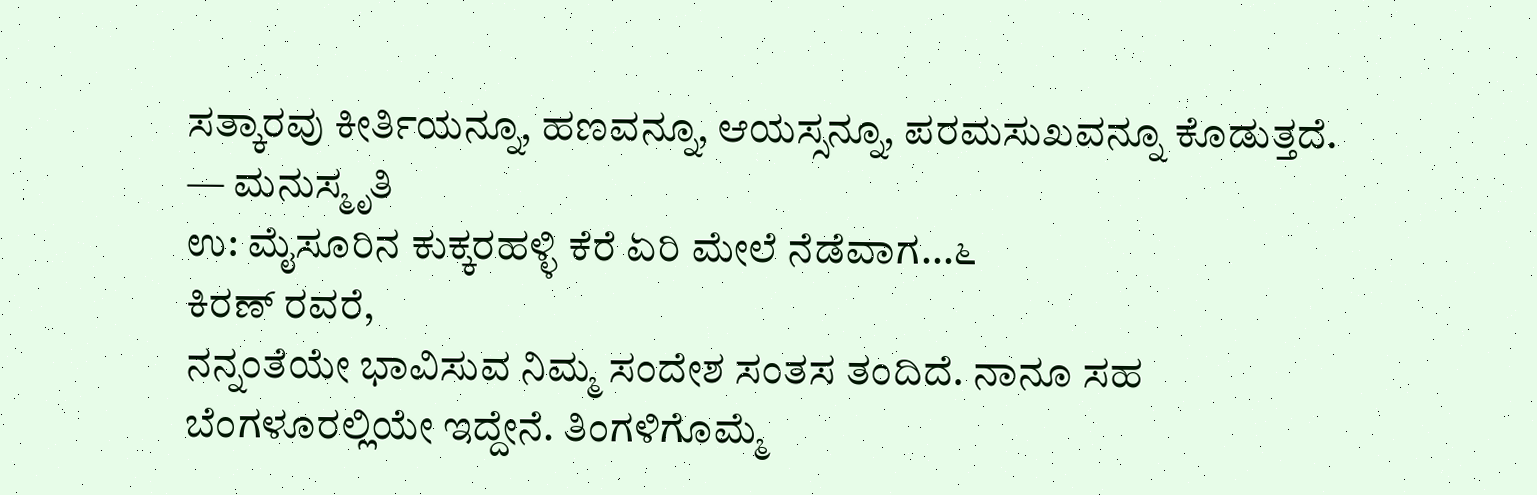ಸತ್ಕಾರವು ಕೀರ್ತಿಯನ್ನೂ, ಹಣವನ್ನೂ, ಆಯಸ್ಸನ್ನೂ, ಪರಮಸುಖವನ್ನೂ ಕೊಡುತ್ತದೆ.
— ಮನುಸ್ಮೃತಿ
ಉ: ಮೈಸೂರಿನ ಕುಕ್ಕರಹಳ್ಳಿ ಕೆರೆ ಏರಿ ಮೇಲೆ ನೆಡೆವಾಗ...೬
ಕಿರಣ್ ರವರೆ,
ನನ್ನಂತೆಯೇ ಭಾವಿಸುವ ನಿಮ್ಮ ಸಂದೇಶ ಸಂತಸ ತಂದಿದೆ. ನಾನೂ ಸಹ ಬೆಂಗಳೂರಲ್ಲಿಯೇ ಇದ್ದೇನೆ. ತಿಂಗಳಿಗೊಮ್ಮೆ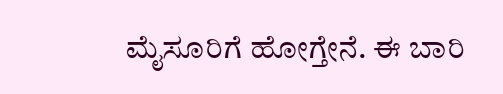ಮೈಸೂರಿಗೆ ಹೋಗ್ತೇನೆ. ಈ ಬಾರಿ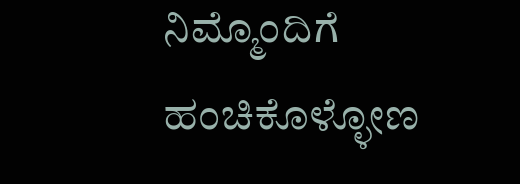ನಿಮ್ಮೊಂದಿಗೆ ಹಂಚಿಕೊಳ್ಳೋಣ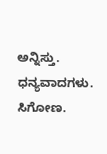ಅನ್ನಿಸ್ತು.
ಧನ್ಯವಾದಗಳು. ಸಿಗೋಣ.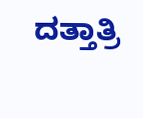ದತ್ತಾತ್ರಿ